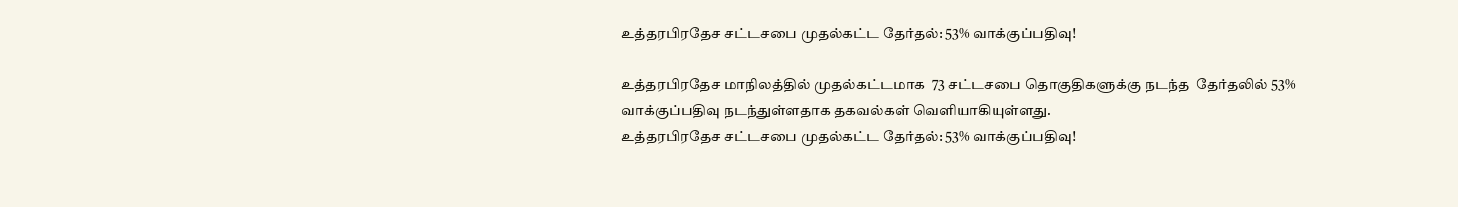உத்தரபிரதேச சட்டசபை முதல்கட்ட தேர்தல்: 53% வாக்குப்பதிவு!

உத்தரபிரதேச மாநிலத்தில் முதல்கட்டமாக  73 சட்டசபை தொகுதிகளுக்கு நடந்த  தேர்தலில் 53% வாக்குப்பதிவு நடந்துள்ளதாக தகவல்கள் வெளியாகியுள்ளது.
உத்தரபிரதேச சட்டசபை முதல்கட்ட தேர்தல்: 53% வாக்குப்பதிவு!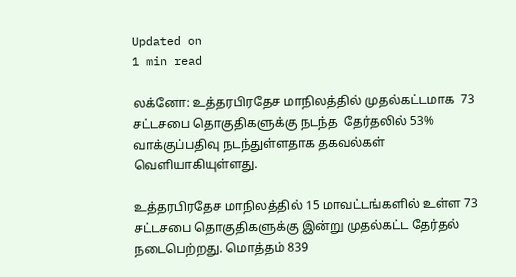Updated on
1 min read

லக்னோ: உத்தரபிரதேச மாநிலத்தில் முதல்கட்டமாக  73 சட்டசபை தொகுதிகளுக்கு நடந்த  தேர்தலில் 53% வாக்குப்பதிவு நடந்துள்ளதாக தகவல்கள் வெளியாகியுள்ளது.

உத்தரபிரதேச மாநிலத்தில் 15 மாவட்டங்களில் உள்ள 73 சட்டசபை தொகுதிகளுக்கு இன்று முதல்கட்ட தேர்தல் நடைபெற்றது. மொத்தம் 839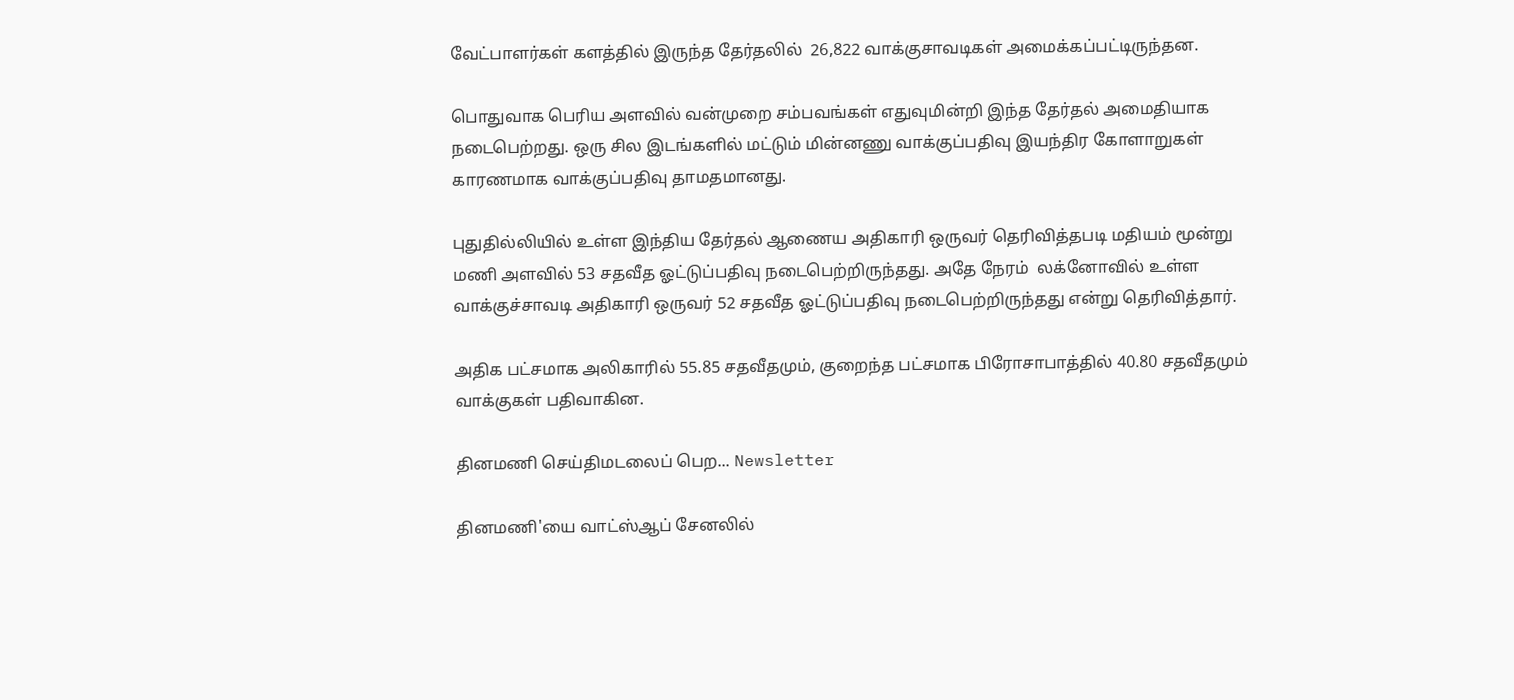வேட்பாளர்கள் களத்தில் இருந்த தேர்தலில்  26,822 வாக்குசாவடிகள் அமைக்கப்பட்டிருந்தன.

பொதுவாக பெரிய அளவில் வன்முறை சம்பவங்கள் எதுவுமின்றி இந்த தேர்தல் அமைதியாக நடைபெற்றது. ஒரு சில இடங்களில் மட்டும் மின்னணு வாக்குப்பதிவு இயந்திர கோளாறுகள் காரணமாக வாக்குப்பதிவு தாமதமானது.

புதுதில்லியில் உள்ள இந்திய தேர்தல் ஆணைய அதிகாரி ஒருவர் தெரிவித்தபடி மதியம் மூன்று மணி அளவில் 53 சதவீத ஓட்டுப்பதிவு நடைபெற்றிருந்தது. அதே நேரம்  லக்னோவில் உள்ள வாக்குச்சாவடி அதிகாரி ஒருவர் 52 சதவீத ஓட்டுப்பதிவு நடைபெற்றிருந்தது என்று தெரிவித்தார்.

அதிக பட்சமாக அலிகாரில் 55.85 சதவீதமும், குறைந்த பட்சமாக பிரோசாபாத்தில் 40.80 சதவீதமும் வாக்குகள் பதிவாகின.

தினமணி செய்திமடலைப் பெற... Newsletter

தினமணி'யை வாட்ஸ்ஆப் சேனலில்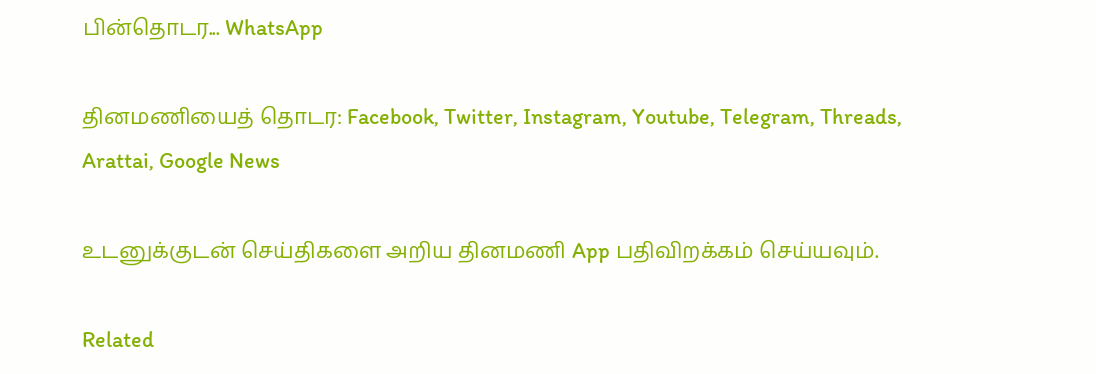பின்தொடர... WhatsApp

தினமணியைத் தொடர: Facebook, Twitter, Instagram, Youtube, Telegram, Threads, Arattai, Google News

உடனுக்குடன் செய்திகளை அறிய தினமணி App பதிவிறக்கம் செய்யவும்.

Related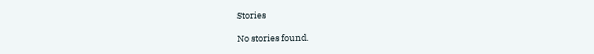Stories

No stories found.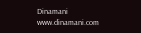Dinamani
www.dinamani.com